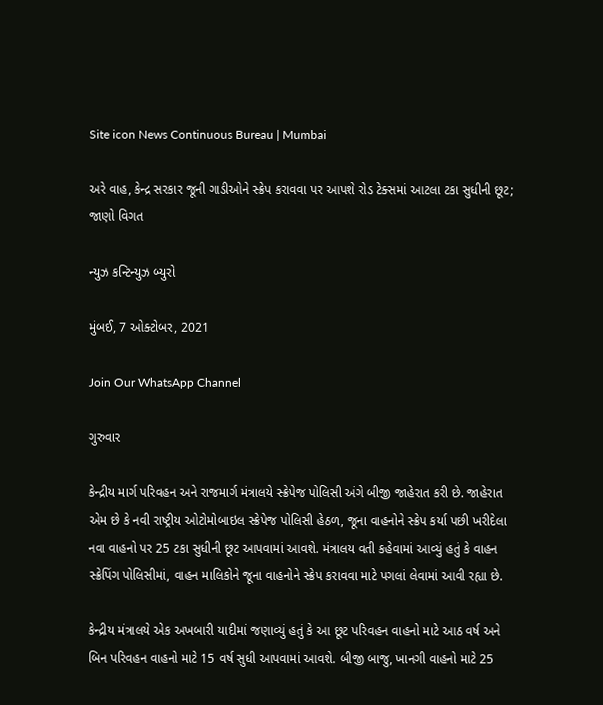Site icon News Continuous Bureau | Mumbai

અરે વાહ, કેન્દ્ર સરકાર જૂની ગાડીઓને સ્ક્રેપ કરાવવા પર આપશે રોડ ટેક્સમાં આટલા ટકા સુધીની છૂટ; જાણો વિગત

ન્યુઝ કન્ટિન્યુઝ બ્યુરો

મુંબઈ, 7 ઓક્ટોબર, 2021

Join Our WhatsApp Channel

ગુરુવાર

કેન્દ્રીય માર્ગ પરિવહન અને રાજમાર્ગ મંત્રાલયે સ્ક્રેપેજ પોલિસી અંગે બીજી જાહેરાત કરી છે. જાહેરાત એમ છે કે નવી રાષ્ટ્રીય ઓટોમોબાઇલ સ્ક્રેપેજ પોલિસી હેઠળ, જૂના વાહનોને સ્ક્રેપ કર્યા પછી ખરીદેલા નવા વાહનો પર 25 ટકા સુધીની છૂટ આપવામાં આવશે. મંત્રાલય વતી કહેવામાં આવ્યું હતું કે વાહન સ્ક્રેપિંગ પોલિસીમાં, વાહન માલિકોને જૂના વાહનોને સ્ક્રેપ કરાવવા માટે પગલાં લેવામાં આવી રહ્યા છે.

કેન્દ્રીય મંત્રાલયે એક અખબારી યાદીમાં જણાવ્યું હતું કે આ છૂટ પરિવહન વાહનો માટે આઠ વર્ષ અને બિન પરિવહન વાહનો માટે 15 વર્ષ સુધી આપવામાં આવશે. બીજી બાજુ, ખાનગી વાહનો માટે 25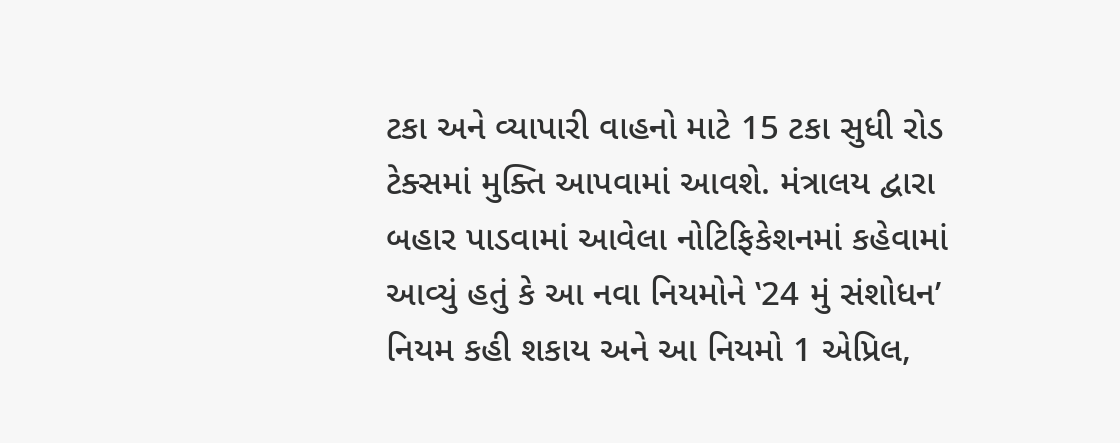ટકા અને વ્યાપારી વાહનો માટે 15 ટકા સુધી રોડ ટેક્સમાં મુક્તિ આપવામાં આવશે. મંત્રાલય દ્વારા બહાર પાડવામાં આવેલા નોટિફિકેશનમાં કહેવામાં આવ્યું હતું કે આ નવા નિયમોને ‛24 મું સંશોધન’ નિયમ કહી શકાય અને આ નિયમો 1 એપ્રિલ,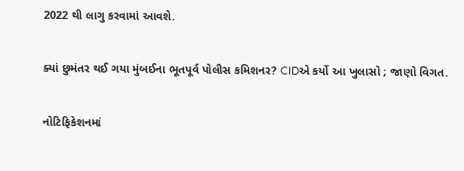2022 થી લાગુ કરવામાં આવશે.

ક્યાં છુમંતર થઈ ગયા મુંબઈના ભૂતપૂર્વ પોલીસ કમિશનર? CIDએ કર્યો આ ખુલાસો ; જાણો વિગત.

નોટિફિકેશનમાં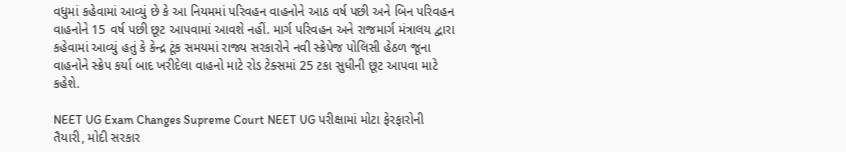વધુમાં કહેવામાં આવ્યું છે કે આ નિયમમાં પરિવહન વાહનોને આઠ વર્ષ પછી અને બિન પરિવહન વાહનોને 15 વર્ષ પછી છૂટ આપવામાં આવશે નહીં. માર્ગ પરિવહન અને રાજમાર્ગ મંત્રાલય દ્વારા કહેવામાં આવ્યું હતું કે કેન્દ્ર ટૂંક સમયમાં રાજ્ય સરકારોને નવી સ્ક્રેપેજ પોલિસી હેઠળ જૂના વાહનોને સ્ક્રેપ કર્યા બાદ ખરીદેલા વાહનો માટે રોડ ટેક્સમાં 25 ટકા સુધીની છૂટ આપવા માટે કહેશે.

NEET UG Exam Changes Supreme Court NEET UG પરીક્ષામાં મોટા ફેરફારોની તૈયારી, મોદી સરકાર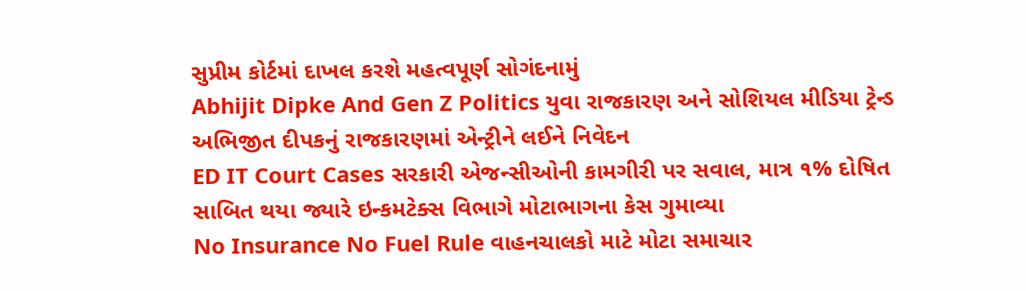સુપ્રીમ કોર્ટમાં દાખલ કરશે મહત્વપૂર્ણ સોગંદનામું
Abhijit Dipke And Gen Z Politics યુવા રાજકારણ અને સોશિયલ મીડિયા ટ્રેન્ડ અભિજીત દીપકનું રાજકારણમાં એન્ટ્રીને લઈને નિવેદન
ED IT Court Cases સરકારી એજન્સીઓની કામગીરી પર સવાલ, માત્ર ૧% દોષિત સાબિત થયા જ્યારે ઇન્કમટેક્સ વિભાગે મોટાભાગના કેસ ગુમાવ્યા
No Insurance No Fuel Rule વાહનચાલકો માટે મોટા સમાચાર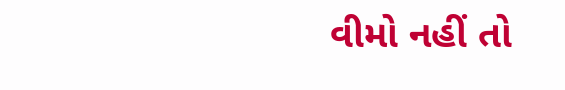વીમો નહીં તો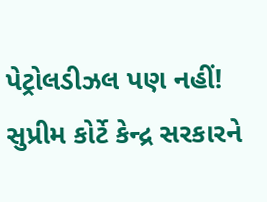પેટ્રોલડીઝલ પણ નહીં! સુપ્રીમ કોર્ટે કેન્દ્ર સરકારને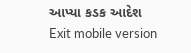આપ્યા કડક આદેશ
Exit mobile version